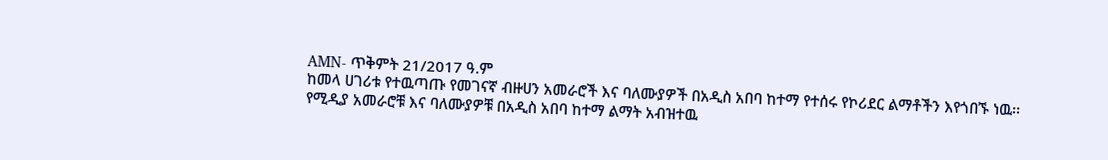AMN- ጥቅምት 21/2017 ዓ.ም
ከመላ ሀገሪቱ የተዉጣጡ የመገናኛ ብዙሀን አመራሮች እና ባለሙያዎች በአዲስ አበባ ከተማ የተሰሩ የኮሪደር ልማቶችን እየጎበኙ ነዉ፡፡
የሚዲያ አመራሮቹ እና ባለሙያዎቹ በአዲስ አበባ ከተማ ልማት አብዝተዉ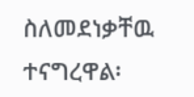ስለመደነቃቸዉ ተናግረዋል፡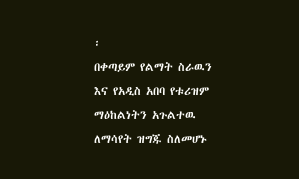፡
በቀጣይም የልማት ስራዉን እና የአዲስ አበባ የቱሪዝም ማዕከልነትን አጉልተዉ ለማሳየት ዝግጁ ስለመሆኑ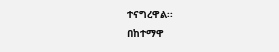ተናግረዋል፡፡
በከተማዋ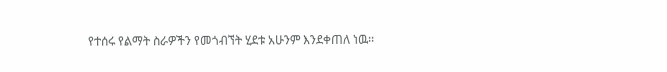የተሰሩ የልማት ስራዎችን የመጎብኘት ሂደቱ አሁንም እንደቀጠለ ነዉ፡፡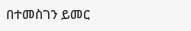በተመስገን ይመር